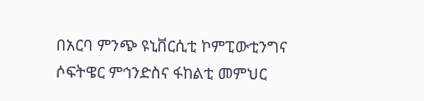በአርባ ምንጭ ዩኒቨርሲቲ ኮምፒውቲንግና ሶፍትዌር ምኅንድስና ፋከልቲ መምህር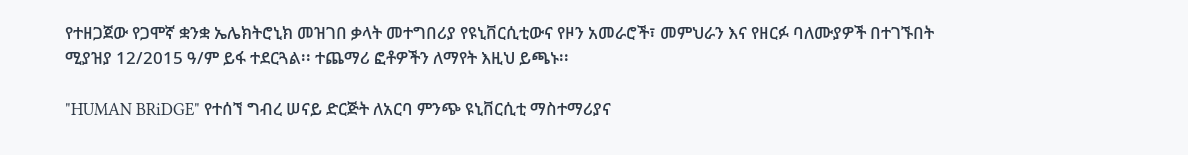የተዘጋጀው የጋሞኛ ቋንቋ ኤሌክትሮኒክ መዝገበ ቃላት መተግበሪያ የዩኒቨርሲቲውና የዞን አመራሮች፣ መምህራን እና የዘርፉ ባለሙያዎች በተገኙበት ሚያዝያ 12/2015 ዓ/ም ይፋ ተደርጓል፡፡ ተጨማሪ ፎቶዎችን ለማየት እዚህ ይጫኑ፡፡

"HUMAN BRiDGE" የተሰኘ ግብረ ሠናይ ድርጅት ለአርባ ምንጭ ዩኒቨርሲቲ ማስተማሪያና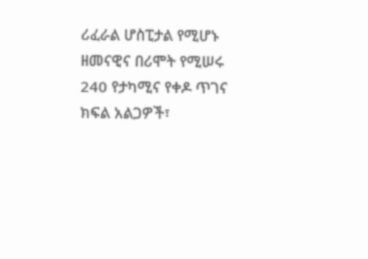ሪፈራል ሆስፒታል የሚሆኑ ዘመናዊና በሪሞት የሚሠሩ 240 የታካሚና የቀዶ ጥገና ክፍል አልጋዎች፣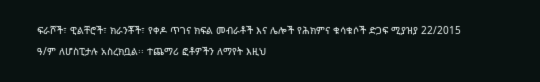ፍራሾች፣ ዊልቸሮች፣ ክራንቾች፣ የቀዶ ጥገና ክፍል መብራቶች እና ሌሎች የሕክምና ቁሳቁሶች ድጋፍ ሚያዝያ 22/2015 ዓ/ም ለሆስፒታሉ አስረክቧል፡፡ ተጨማሪ ፎቶዎችን ለማየት እዚህ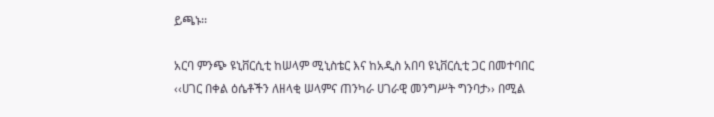ይጫኑ፡፡

አርባ ምንጭ ዩኒቨርሲቲ ከሠላም ሚኒስቴር እና ከአዲስ አበባ ዩኒቨርሲቲ ጋር በመተባበር ‹‹ሀገር በቀል ዕሴቶችን ለዘላቂ ሠላምና ጠንካራ ሀገራዊ መንግሥት ግንባታ›› በሚል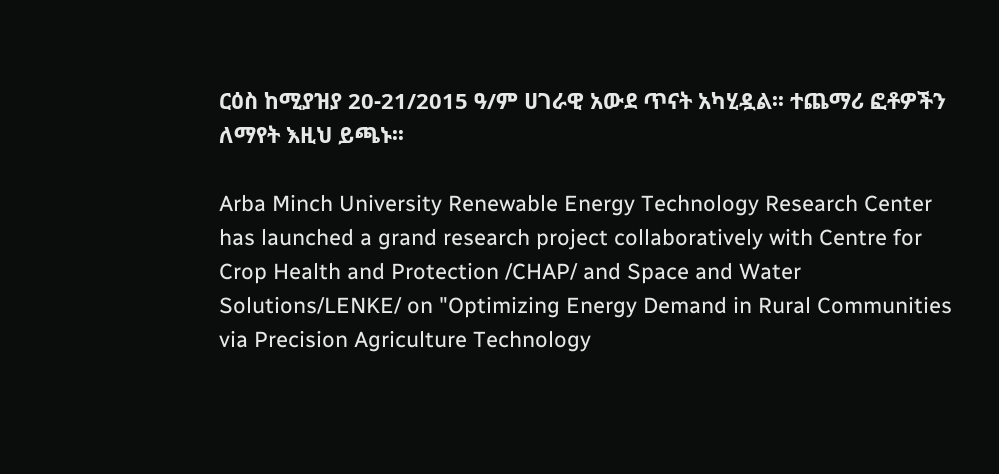ርዕስ ከሚያዝያ 20-21/2015 ዓ/ም ሀገራዊ አውደ ጥናት አካሂዷል፡፡ ተጨማሪ ፎቶዎችን ለማየት እዚህ ይጫኑ፡፡

Arba Minch University Renewable Energy Technology Research Center has launched a grand research project collaboratively with Centre for Crop Health and Protection /CHAP/ and Space and Water Solutions/LENKE/ on "Optimizing Energy Demand in Rural Communities via Precision Agriculture Technology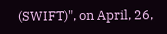(SWIFT)", on April, 26,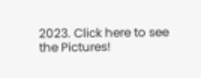2023. Click here to see the Pictures!